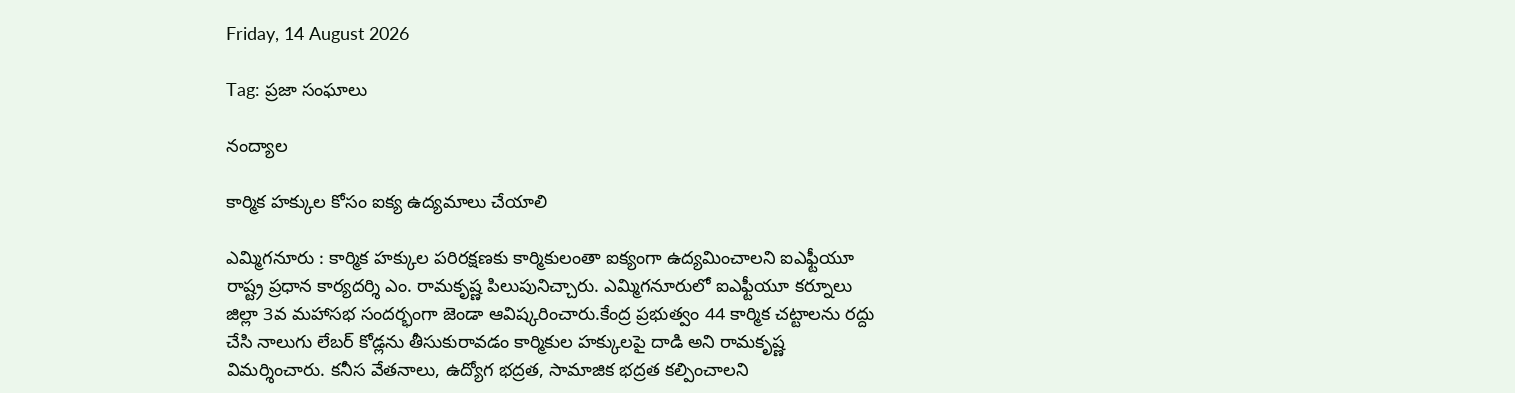Friday, 14 August 2026

Tag: ప్రజా సంఘాలు

నంద్యాల

కార్మిక హక్కుల కోసం ఐక్య ఉద్యమాలు చేయాలి

ఎమ్మిగనూరు : కార్మిక హక్కుల పరిరక్షణకు కార్మికులంతా ఐక్యంగా ఉద్యమించాలని ఐఎఫ్టీయూ రాష్ట్ర ప్రధాన కార్యదర్శి ఎం. రామకృష్ణ పిలుపునిచ్చారు. ఎమ్మిగనూరులో ఐఎఫ్టీయూ కర్నూలు జిల్లా 3వ మహాసభ సందర్భంగా జెండా ఆవిష్కరించారు.కేంద్ర ప్రభుత్వం 44 కార్మిక చట్టాలను రద్దు చేసి నాలుగు లేబర్ కోడ్లను తీసుకురావడం కార్మికుల హక్కులపై దాడి అని రామకృష్ణ విమర్శించారు. కనీస వేతనాలు, ఉద్యోగ భద్రత, సామాజిక భద్రత కల్పించాలని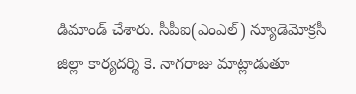డిమాండ్ చేశారు. సీపీఐ(ఎంఎల్) న్యూడెమోక్రసీ జిల్లా కార్యదర్శి కె. నాగరాజు మాట్లాడుతూ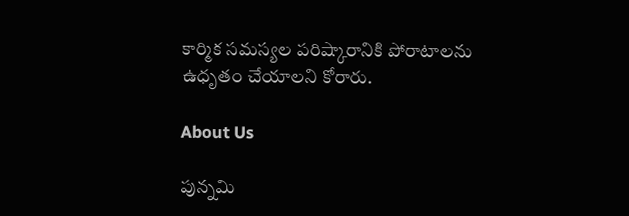కార్మిక సమస్యల పరిష్కారానికి పోరాటాలను ఉధృతం చేయాలని కోరారు.

About Us

పున్నమి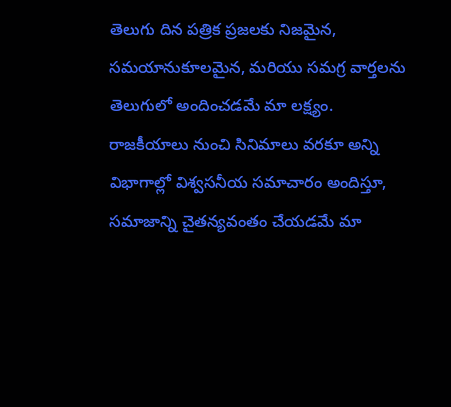తెలుగు దిన పత్రిక ప్రజలకు నిజమైన, సమయానుకూలమైన, మరియు సమగ్ర వార్తలను తెలుగులో అందించడమే మా లక్ష్యం.
రాజకీయాలు నుంచి సినిమాలు వరకూ అన్ని విభాగాల్లో విశ్వసనీయ సమాచారం అందిస్తూ, సమాజాన్ని చైతన్యవంతం చేయడమే మా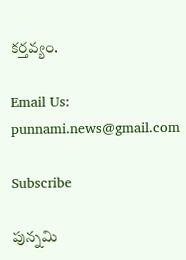కర్తవ్యం.

Email Us: punnami.news@gmail.com

Subscribe

పున్నమి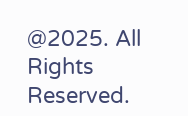@2025. All Rights Reserved.